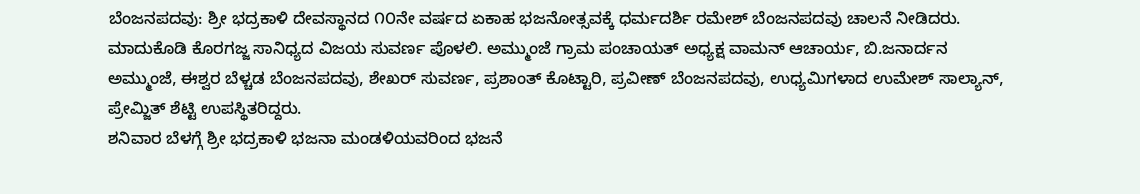ಬೆಂಜನಪದವು: ಶ್ರೀ ಭದ್ರಕಾಳಿ ದೇವಸ್ಥಾನದ ೧೦ನೇ ವರ್ಷದ ಏಕಾಹ ಭಜನೋತ್ಸವಕ್ಕೆ ಧರ್ಮದರ್ಶಿ ರಮೇಶ್ ಬೆಂಜನಪದವು ಚಾಲನೆ ನೀಡಿದರು.
ಮಾದುಕೊಡಿ ಕೊರಗಜ್ಜ ಸಾನಿಧ್ಯದ ವಿಜಯ ಸುವರ್ಣ ಪೊಳಲಿ. ಅಮ್ಮುಂಜೆ ಗ್ರಾಮ ಪಂಚಾಯತ್ ಅಧ್ಯಕ್ಷ ವಾಮನ್ ಆಚಾರ್ಯ, ಬಿ.ಜನಾರ್ದನ ಅಮ್ಮುಂಜೆ, ಈಶ್ವರ ಬೆಳ್ಚಡ ಬೆಂಜನಪದವು, ಶೇಖರ್ ಸುವರ್ಣ, ಪ್ರಶಾಂತ್ ಕೊಟ್ಟಾರಿ, ಪ್ರವೀಣ್ ಬೆಂಜನಪದವು, ಉಧ್ಯಮಿಗಳಾದ ಉಮೇಶ್ ಸಾಲ್ಯಾನ್, ಪ್ರೇಮ್ಜಿತ್ ಶೆಟ್ಟಿ ಉಪಸ್ಥಿತರಿದ್ದರು.
ಶನಿವಾರ ಬೆಳಗ್ಗೆ ಶ್ರೀ ಭದ್ರಕಾಳಿ ಭಜನಾ ಮಂಡಳಿಯವರಿಂದ ಭಜನೆ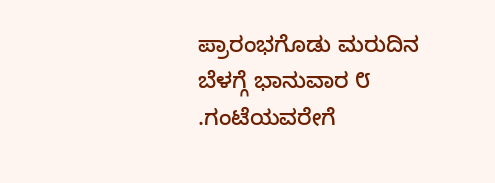ಪ್ರಾರಂಭಗೊಡು ಮರುದಿನ ಬೆಳಗ್ಗೆ ಭಾನುವಾರ ೮ .ಗಂಟೆಯವರೇಗೆ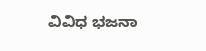ವಿವಿಧ ಭಜನಾ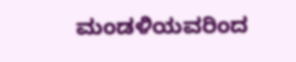ಮಂಡಳಿಯವರಿಂದ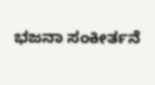ಭಜನಾ ಸಂಕೀರ್ತನೆ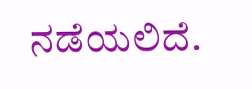ನಡೆಯಲಿದೆ.